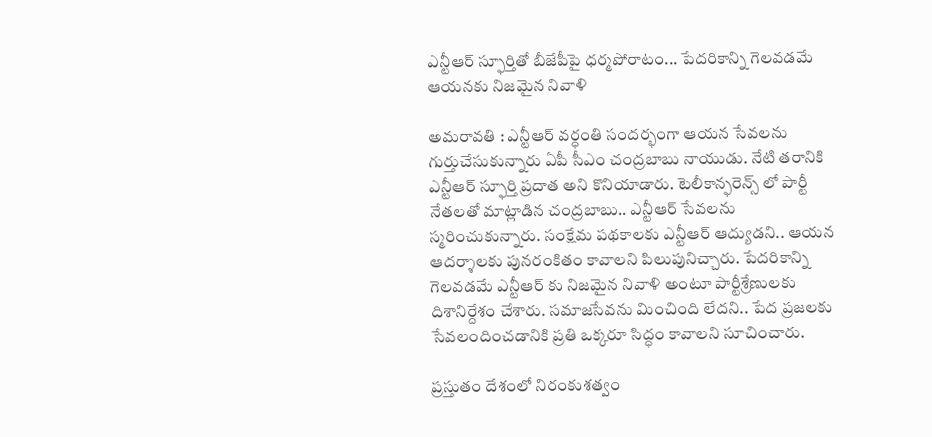ఎన్టీఆర్ స్ఫూర్తితో బీజేపీపై ధర్మపోరాటం... పేదరికాన్ని గెలవడమే ఆయనకు నిజమైన నివాళి

అమరావతి : ఎన్టీఆర్ వర్ధంతి సందర్భంగా ఆయన సేవలను గుర్తుచేసుకున్నారు ఏపీ సీఎం చంద్రబాబు నాయుడు. నేటి తరానికి ఎన్టీఆర్ స్ఫూర్తి ప్రదాత అని కొనియాడారు. టెలీకాన్ఫరెన్స్ లో పార్టీ నేతలతో మాట్లాడిన చంద్రబాబు.. ఎన్టీఆర్ సేవలను స్మరించుకున్నారు. సంక్షేమ పథకాలకు ఎన్టీఆర్ ఆద్యుడని.. ఆయన ఆదర్శాలకు పునరంకితం కావాలని పిలుపునిచ్చారు. పేదరికాన్ని గెలవడమే ఎన్టీఆర్ కు నిజమైన నివాళి అంటూ పార్టీశ్రేణులకు దిశానిర్దేశం చేశారు. సమాజసేవను మించింది లేదని.. పేద ప్రజలకు సేవలందించడానికి ప్రతి ఒక్కరూ సిద్ధం కావాలని సూచించారు.

ప్రస్తుతం దేశంలో నిరంకుశత్వం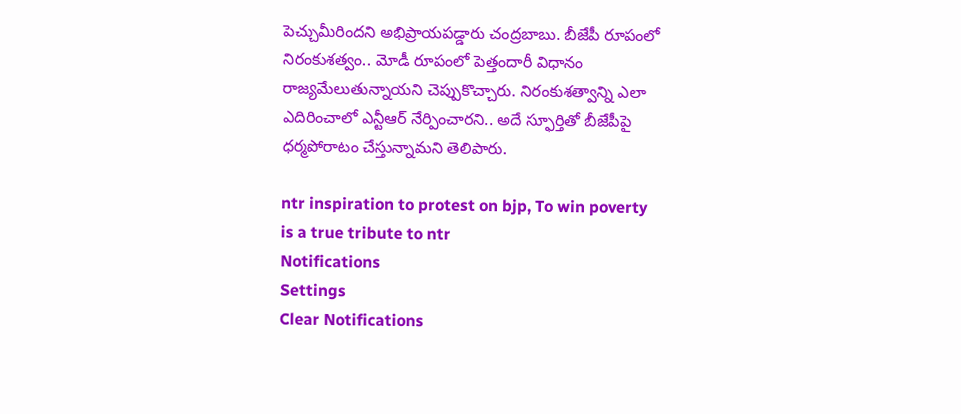పెచ్చుమీరిందని అభిప్రాయపడ్డారు చంద్రబాబు. బీజేపీ రూపంలో నిరంకుశత్వం.. మోడీ రూపంలో పెత్తందారీ విధానం రాజ్యమేలుతున్నాయని చెప్పుకొచ్చారు. నిరంకుశత్వాన్ని ఎలా ఎదిరించాలో ఎన్టీఆర్ నేర్పించారని.. అదే స్ఫూర్తితో బీజేపీపై ధర్మపోరాటం చేస్తున్నామని తెలిపారు.

ntr inspiration to protest on bjp, To win poverty is a true tribute to ntr
Notifications
Settings
Clear Notifications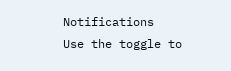Notifications
Use the toggle to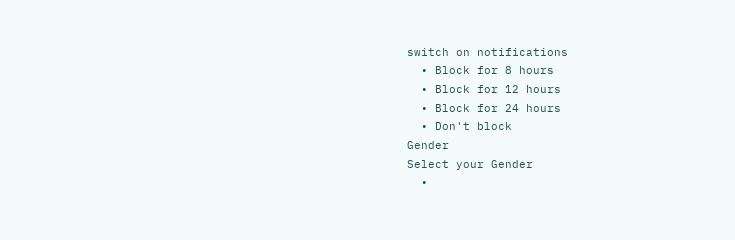switch on notifications
  • Block for 8 hours
  • Block for 12 hours
  • Block for 24 hours
  • Don't block
Gender
Select your Gender
  •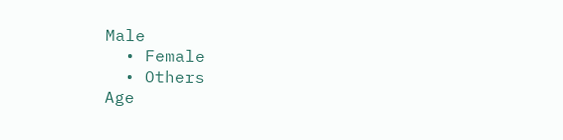Male
  • Female
  • Others
Age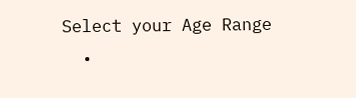Select your Age Range
  •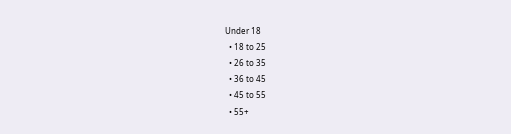Under 18
  • 18 to 25
  • 26 to 35
  • 36 to 45
  • 45 to 55
  • 55+